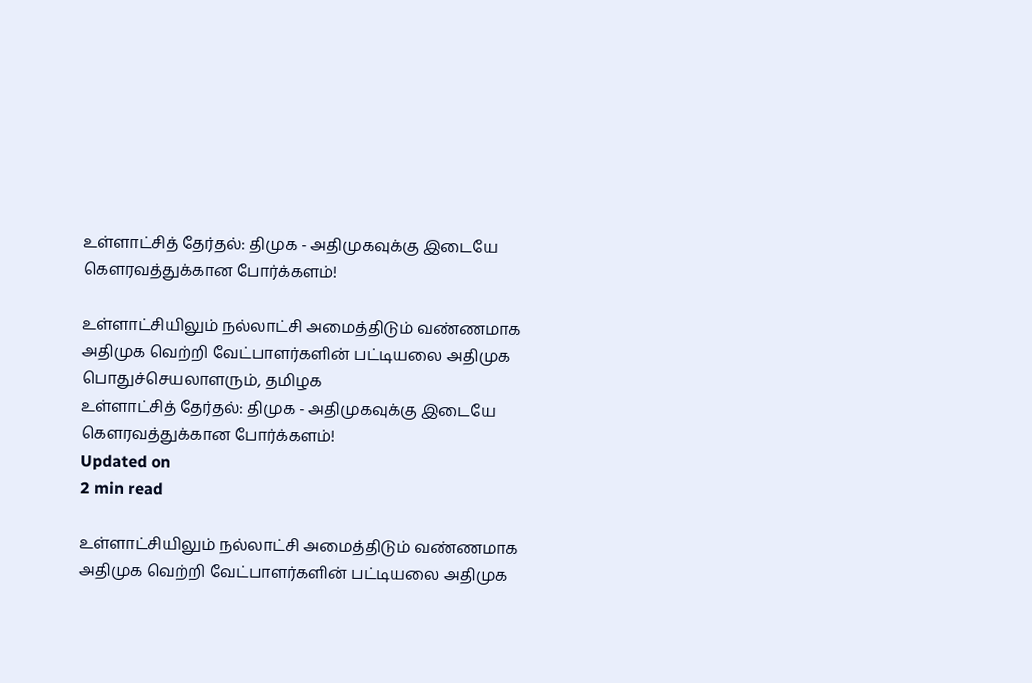உள்ளாட்சித் தேர்தல்: திமுக - அதிமுகவுக்கு இடையே கௌரவத்துக்கான போர்க்களம்!

உள்ளாட்சியிலும் நல்லாட்சி அமைத்திடும் வண்ணமாக அதிமுக வெற்றி வேட்பாளர்களின் பட்டியலை அதிமுக பொதுச்செயலாளரும், தமிழக
உள்ளாட்சித் தேர்தல்: திமுக - அதிமுகவுக்கு இடையே கௌரவத்துக்கான போர்க்களம்!
Updated on
2 min read

உள்ளாட்சியிலும் நல்லாட்சி அமைத்திடும் வண்ணமாக அதிமுக வெற்றி வேட்பாளர்களின் பட்டியலை அதிமுக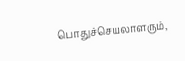பொதுச்செயலாளரும்,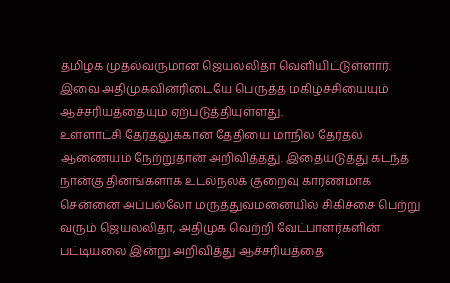தமிழக முதல்வருமான ஜெயலலிதா வெளியிட்டுள்ளார். இவை அதிமுகவினரிடையே பெருத்த மகிழ்ச்சியையும் ஆச்சரியத்தையும் ஏற்படுத்தியுள்ளது.
உள்ளாட்சி தேர்தலுக்கான தேதியை மாநில தேர்தல் ஆணையம் நேற்றுதான் அறிவித்தது. இதையடுத்து கடந்த நான்கு தினங்களாக உடல்நலக் குறைவு காரணமாக சென்னை அப்பல்லோ மருத்துவமனையில் சிகிச்சை பெற்று வரும் ஜெயலலிதா, அதிமுக வெற்றி வேட்பாளர்களின் பட்டியலை இன்று அறிவித்து ஆச்சரியத்தை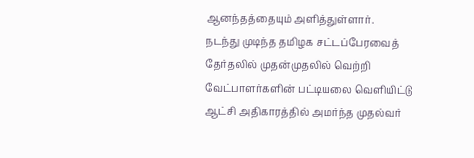ஆனந்தத்தையும் அளித்துள்ளார்.
நடந்து முடிந்த தமிழக சட்டப்பேரவைத் தேர்தலில் முதன்முதலில் வெற்றி வேட்பாளர்களின் பட்டியலை வெளியிட்டு ஆட்சி அதிகாரத்தில் அமர்ந்த முதல்வர்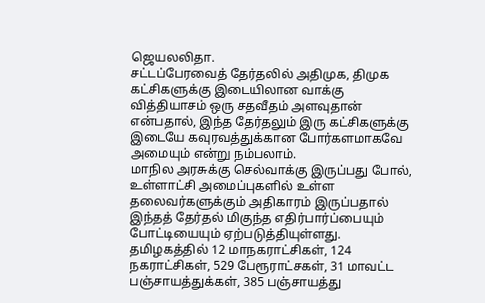ஜெயலலிதா.
சட்டப்பேரவைத் தேர்தலில் அதிமுக, திமுக கட்சிகளுக்கு இடையிலான வாக்கு வித்தியாசம் ஒரு சதவீதம் அளவுதான் என்பதால், இந்த தேர்தலும் இரு கட்சிகளுக்கு இடையே கவுரவத்துக்கான போர்களமாகவே அமையும் என்று நம்பலாம்.
மாநில அரசுக்கு செல்வாக்கு இருப்பது போல், உள்ளாட்சி அமைப்புகளில் உள்ள தலைவர்களுக்கும் அதிகாரம் இருப்பதால் இந்தத் தேர்தல் மிகுந்த எதிர்பார்ப்பையும் போட்டியையும் ஏற்படுத்தியுள்ளது.
தமிழகத்தில் 12 மாநகராட்சிகள், 124 நகராட்சிகள், 529 பேரூராட்சகள், 31 மாவட்ட பஞ்சாயத்துக்கள், 385 பஞ்சாயத்து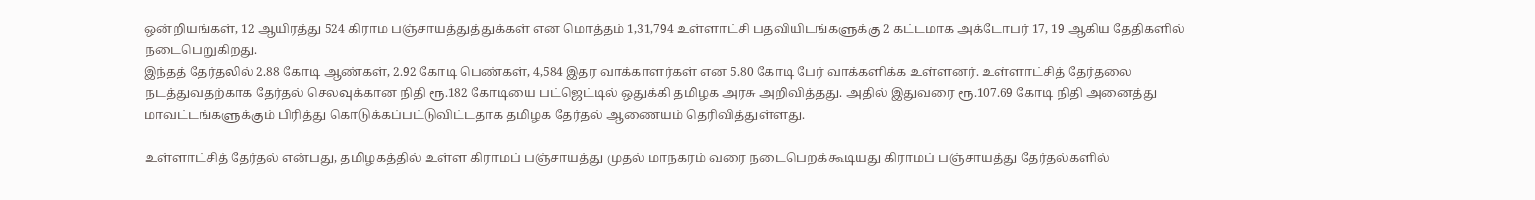ஒன்றியங்கள், 12 ஆயிரத்து 524 கிராம பஞ்சாயத்துத்துக்கள் என மொத்தம் 1,31,794 உள்ளாட்சி பதவியிடங்களுக்கு 2 கட்டமாக அக்டோபர் 17, 19 ஆகிய தேதிகளில் நடைபெறுகிறது.
இந்தத் தேர்தலில் 2.88 கோடி ஆண்கள், 2.92 கோடி பெண்கள், 4,584 இதர வாக்காளர்கள் என 5.80 கோடி பேர் வாக்களிக்க உள்ளனர். உள்ளாட்சித் தேர்தலை நடத்துவதற்காக தேர்தல் செலவுக்கான நிதி ரூ.182 கோடியை பட்ஜெட்டில் ஒதுக்கி தமிழக அரசு அறிவித்தது. அதில் இதுவரை ரூ.107.69 கோடி நிதி அனைத்து மாவட்டங்களுக்கும் பிரித்து கொடுக்கப்பட்டுவிட்டதாக தமிழக தேர்தல் ஆணையம் தெரிவித்துள்ளது.

உள்ளாட்சித் தேர்தல் என்பது, தமிழகத்தில் உள்ள கிராமப் பஞ்சாயத்து முதல் மாநகரம் வரை நடைபெறக்கூடியது கிராமப் பஞ்சாயத்து தேர்தல்களில்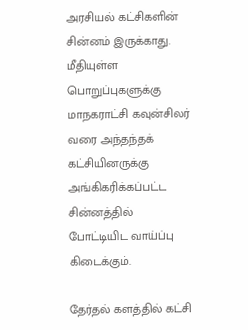அரசியல் கட்சிகளின் சின்னம் இருக்காது. மீதியுள்ள பொறுப்புகளுக்கு மாநகராட்சி கவுன்சிலர் வரை அந்தந்தக் கட்சியினருக்கு அங்கிகரிக்கப்பட்ட சின்னத்தில் போட்டியிட வாய்ப்பு கிடைக்கும்.

தேர்தல் களத்தில் கட்சி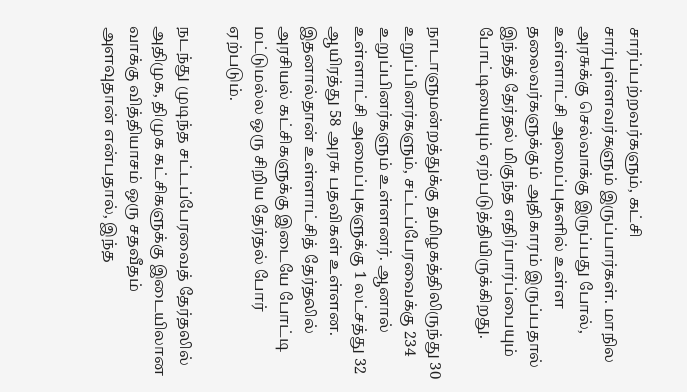சார்ப்பற்றவர்களும், கட்சி சார்புள்ளவர்களும் இருப்பார்கள். மாநில அரசுக்கு செல்வாக்கு இருப்பது போல், உள்ளாட்சி அமைப்புகளில் உள்ள தலைவர்களுக்கும் அதிகாரம் இருப்பதால் இந்தத் தேர்தல் மிகுந்த எதிர்பார்ப்பையும் போட்டியையும் ஏற்படுத்தியிருக்கிறது.

நாடாளுமன்றத்துக்கு தமிழகத்திலிருந்து 30 உறுப்பினர்களும், சட்டப்பேரவைக்கு 234 உறுப்பினர்களும் உள்ளனர். ஆனால் உள்ளாட்சி அமைப்புகளுக்கு 1 லட்சத்து 32 ஆயிரத்து 58 அரசு பதவிகள் உள்ளன. இதனால்தான் உள்ளாட்சித் தேர்தலில் அரசியல் கட்சிகளுக்கு இடையே போட்டி மட்டுமல்ல ஒரு சிறிய தேர்தல் போர் ஏற்படும்.

நடந்து முடிந்த சட்டப்பேரவைத் தேர்தலில் அதிமுக, திமுக கட்சிகளுக்கு இடையிலான வாக்கு வித்தியாசம் ஒரு சதவீதம் அளவுதான் என்பதால், இந்த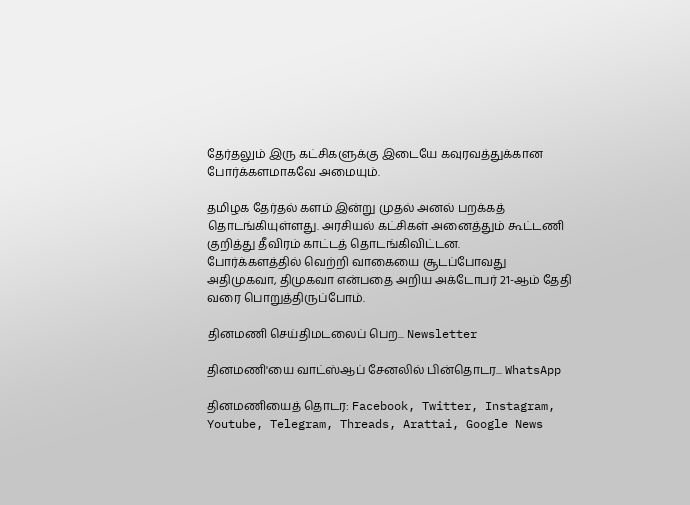தேர்தலும் இரு கட்சிகளுக்கு இடையே கவுரவத்துக்கான போர்க்களமாகவே அமையும்.

தமிழக தேர்தல் களம் இன்று முதல் அனல் பறக்கத் தொடங்கியுள்ளது. அரசியல் கட்சிகள் அனைத்தும் கூட்டணி குறித்து தீவிரம் காட்டத் தொடங்கிவிட்டன.
போர்க்களத்தில் வெற்றி வாகையை சூடப்போவது அதிமுகவா, திமுகவா என்பதை அறிய அக்டோபர் 21-ஆம் தேதி வரை பொறுத்திருப்போம்.

தினமணி செய்திமடலைப் பெற... Newsletter

தினமணி'யை வாட்ஸ்ஆப் சேனலில் பின்தொடர... WhatsApp

தினமணியைத் தொடர: Facebook, Twitter, Instagram, Youtube, Telegram, Threads, Arattai, Google News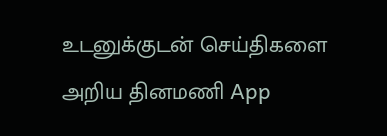உடனுக்குடன் செய்திகளை அறிய தினமணி App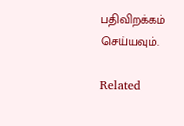பதிவிறக்கம் செய்யவும்.

Related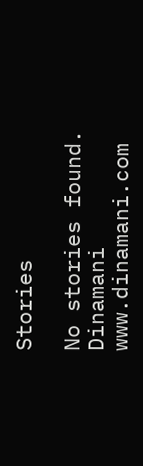Stories

No stories found.
Dinamani
www.dinamani.com